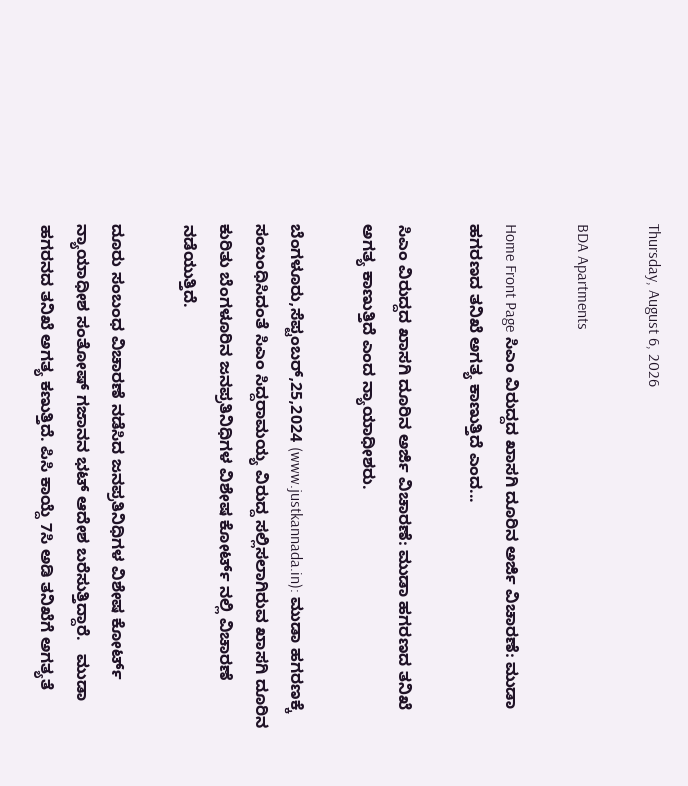Thursday, August 6, 2026

BDA Apartments

Home Front Page ಸಿಎಂ ವಿರುದ್ದದ ಖಾಸಗಿ ದೂರಿನ ಅರ್ಜಿ ವಿಚಾರಣೆ: ಮುಡಾ ಹಗರಣದ ತನಿಖೆ ಅಗತ್ಯ ಕಾಣುತ್ತಿದೆ ಎಂದ...

ಸಿಎಂ ವಿರುದ್ದದ ಖಾಸಗಿ ದೂರಿನ ಅರ್ಜಿ ವಿಚಾರಣೆ: ಮುಡಾ ಹಗರಣದ ತನಿಖೆ ಅಗತ್ಯ ಕಾಣುತ್ತಿದೆ ಎಂದ ನ್ಯಾಯಾಧೀಶರು.

ಬೆಂಗಳೂರು,ಸೆಪ್ಟಂಬರ್,25,2024 (www.justkannada.in): ಮುಡಾ ಹಗರಣಕ್ಕೆ ಸಂಬಂಧಿಸಿದಂತೆ ಸಿಎಂ ಸಿದ್ದರಾಮಯ್ಯ ವಿರುದ್ದ ಸಲ್ಲಿಸಲಾಗಿರುವ ಖಾಸಗಿ ದೂರಿನ ಕುರಿತು ಬೆಂಗಳೂರಿನ ಜನಪ್ರತಿನಿಧಿಗಳ ವಿಶೇಷ ಕೋರ್ಟ್ ನಲ್ಲಿ ವಿಚಾರಣೆ ನಡೆಯುತ್ತಿದೆ.

ದೂರು ಸಂಬಂಧ ವಿಚಾರಣೆ ನಡೆಸಿದ ಜನಪ್ರತಿನಿಧಿಗಳ ವಿಶೇಷ ಕೋರ್ಟ್ ನ್ಯಾಯಾಧೀಶ ಸಂತೋಷ್ ಗಜಾನನ ಭಟ್ ಆದೇಶ ಬರೆಸುತ್ತಿದ್ದಾರೆ.   ಮುಡಾ ಹಗರನದ ತನಿಖೆ ಅಗತ್ಯ ಕಣುತ್ತಿದೆ. ಪಿಸಿ ಕಾಯ್ದೆ 7ಸಿ ಅಡಿ ತನಿಖೆಗೆ ಅಗತ್ಯತೆ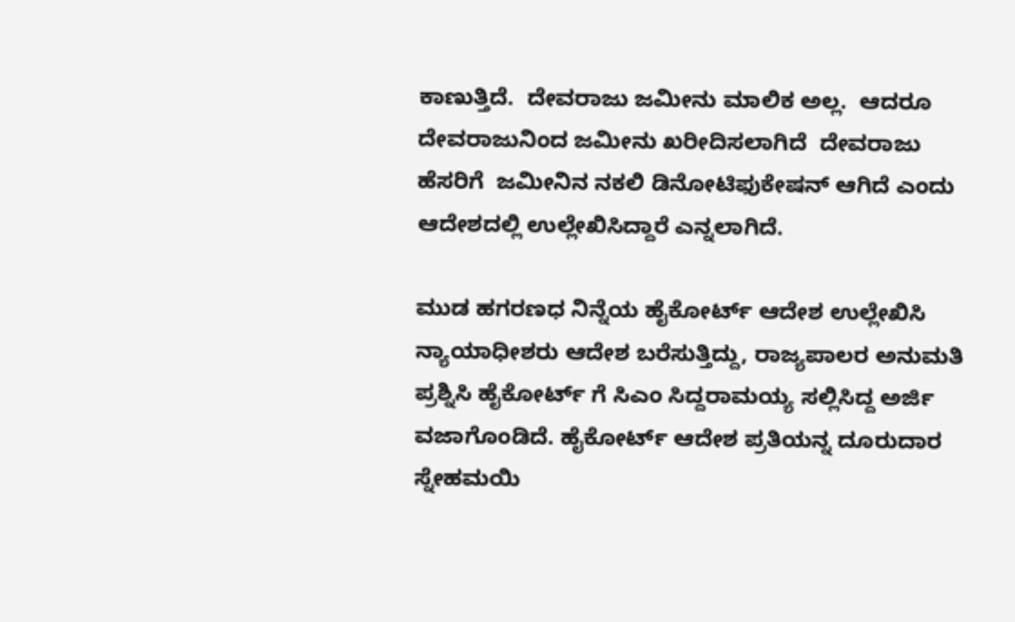ಕಾಣುತ್ತಿದೆ.  ದೇವರಾಜು ಜಮೀನು ಮಾಲಿಕ ಅಲ್ಲ.  ಆದರೂ ದೇವರಾಜುನಿಂದ ಜಮೀನು ಖರೀದಿಸಲಾಗಿದೆ  ದೇವರಾಜು ಹೆಸರಿಗೆ  ಜಮೀನಿನ ನಕಲಿ ಡಿನೋಟಿಫುಕೇಷನ್ ಆಗಿದೆ ಎಂದು ಆದೇಶದಲ್ಲಿ ಉಲ್ಲೇಖಿಸಿದ್ದಾರೆ ಎನ್ನಲಾಗಿದೆ.

ಮುಡ ಹಗರಣಧ ನಿನ್ನೆಯ ಹೈಕೋರ್ಟ್ ಆದೇಶ ಉಲ್ಲೇಖಿಸಿ ನ್ಯಾಯಾಧೀಶರು ಆದೇಶ ಬರೆಸುತ್ತಿದ್ದು, ರಾಜ್ಯಪಾಲರ ಅನುಮತಿ ಪ್ರಶ್ನಿಸಿ ಹೈಕೋರ್ಟ್ ಗೆ ಸಿಎಂ ಸಿದ್ದರಾಮಯ್ಯ ಸಲ್ಲಿಸಿದ್ದ ಅರ್ಜಿ ವಜಾಗೊಂಡಿದೆ. ಹೈಕೋರ್ಟ್ ಆದೇಶ ಪ್ರತಿಯನ್ನ ದೂರುದಾರ ಸ್ನೇಹಮಯಿ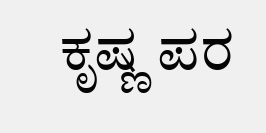ಕೃಷ್ಣ ಪರ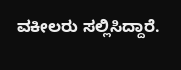ವಕೀಲರು ಸಲ್ಲಿಸಿದ್ದಾರೆ.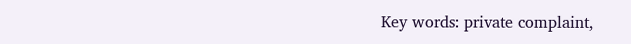Key words: private complaint,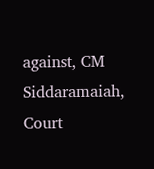against, CM Siddaramaiah, Court